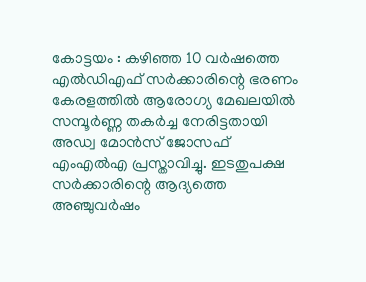കോട്ടയം : കഴിഞ്ഞ 10 വർഷത്തെ എൽഡിഎഫ് സർക്കാരിന്റെ ഭരണം കേരളത്തിൽ ആരോഗ്യ മേഖലയിൽ സമ്പൂർണ്ണ തകർച്ച നേരിട്ടതായി അഡ്വ മോൻസ് ജോസഫ് എംഎൽഎ പ്രസ്താവിച്ചു. ഇടതുപക്ഷ സർക്കാരിന്റെ ആദ്യത്തെ അഞ്ചുവർഷം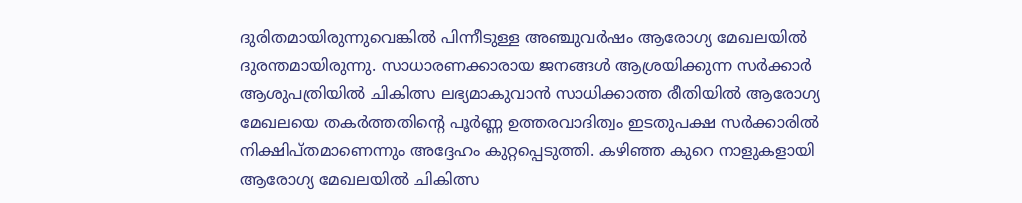ദുരിതമായിരുന്നുവെങ്കിൽ പിന്നീടുള്ള അഞ്ചുവർഷം ആരോഗ്യ മേഖലയിൽ ദുരന്തമായിരുന്നു. സാധാരണക്കാരായ ജനങ്ങൾ ആശ്രയിക്കുന്ന സർക്കാർ ആശുപത്രിയിൽ ചികിത്സ ലഭ്യമാകുവാൻ സാധിക്കാത്ത രീതിയിൽ ആരോഗ്യ മേഖലയെ തകർത്തതിന്റെ പൂർണ്ണ ഉത്തരവാദിത്വം ഇടതുപക്ഷ സർക്കാരിൽ നിക്ഷിപ്തമാണെന്നും അദ്ദേഹം കുറ്റപ്പെടുത്തി. കഴിഞ്ഞ കുറെ നാളുകളായി ആരോഗ്യ മേഖലയിൽ ചികിത്സ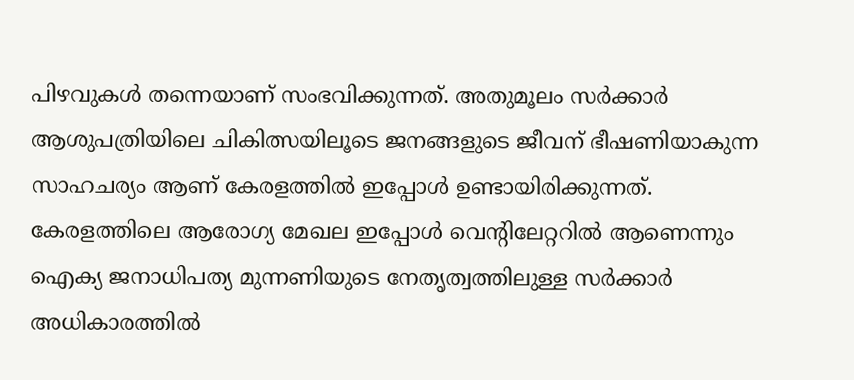പിഴവുകൾ തന്നെയാണ് സംഭവിക്കുന്നത്. അതുമൂലം സർക്കാർ ആശുപത്രിയിലെ ചികിത്സയിലൂടെ ജനങ്ങളുടെ ജീവന് ഭീഷണിയാകുന്ന സാഹചര്യം ആണ് കേരളത്തിൽ ഇപ്പോൾ ഉണ്ടായിരിക്കുന്നത്. കേരളത്തിലെ ആരോഗ്യ മേഖല ഇപ്പോൾ വെന്റിലേറ്ററിൽ ആണെന്നും ഐക്യ ജനാധിപത്യ മുന്നണിയുടെ നേതൃത്വത്തിലുള്ള സർക്കാർ അധികാരത്തിൽ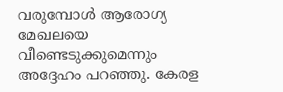വരുമ്പോൾ ആരോഗ്യ മേഖലയെ വീണ്ടെടുക്കുമെന്നും അദ്ദേഹം പറഞ്ഞു. കേരള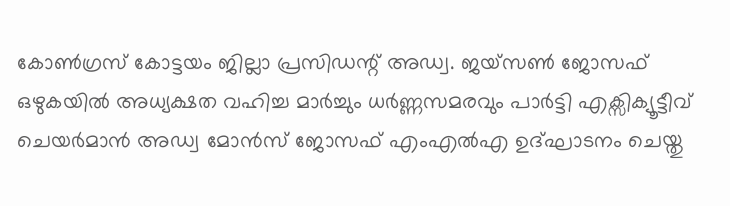കോൺഗ്രസ് കോട്ടയം ജില്ലാ പ്രസിഡന്റ് അഡ്വ. ജയ്സൺ ജോസഫ് ഒഴുകയിൽ അധ്യക്ഷത വഹിച്ച മാർച്ചും ധർണ്ണസമരവും പാർട്ടി എക്സിക്യൂട്ടീവ് ചെയർമാൻ അഡ്വ മോൻസ് ജോസഫ് എംഎൽഎ ഉദ്ഘാടനം ചെയ്തു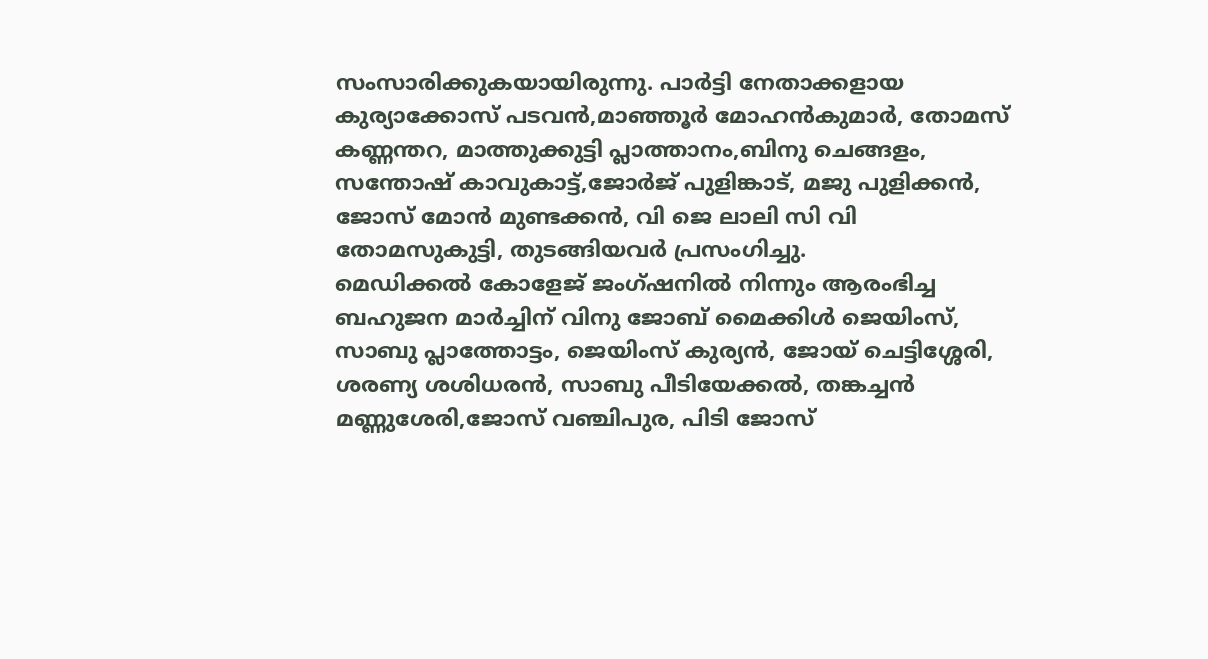സംസാരിക്കുകയായിരുന്നു. പാർട്ടി നേതാക്കളായ കുര്യാക്കോസ് പടവൻ,മാഞ്ഞൂർ മോഹൻകുമാർ, തോമസ് കണ്ണന്തറ, മാത്തുക്കുട്ടി പ്ലാത്താനം,ബിനു ചെങ്ങളം, സന്തോഷ് കാവുകാട്ട്,ജോർജ് പുളിങ്കാട്, മജു പുളിക്കൻ, ജോസ് മോൻ മുണ്ടക്കൻ, വി ജെ ലാലി സി വി തോമസുകുട്ടി, തുടങ്ങിയവർ പ്രസംഗിച്ചു.
മെഡിക്കൽ കോളേജ് ജംഗ്ഷനിൽ നിന്നും ആരംഭിച്ച ബഹുജന മാർച്ചിന് വിനു ജോബ് മൈക്കിൾ ജെയിംസ്, സാബു പ്ലാത്തോട്ടം, ജെയിംസ് കുര്യൻ, ജോയ് ചെട്ടിശ്ശേരി, ശരണ്യ ശശിധരൻ, സാബു പീടിയേക്കൽ, തങ്കച്ചൻ മണ്ണുശേരി,ജോസ് വഞ്ചിപുര, പിടി ജോസ്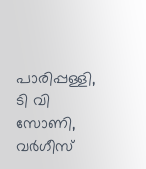പാരിപ്പള്ളി, ടി വി സോണി, വർഗീസ്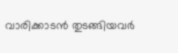വാരിക്കാടൻ തുടങ്ങിയവർ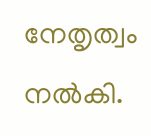നേതൃത്വം നൽകി.